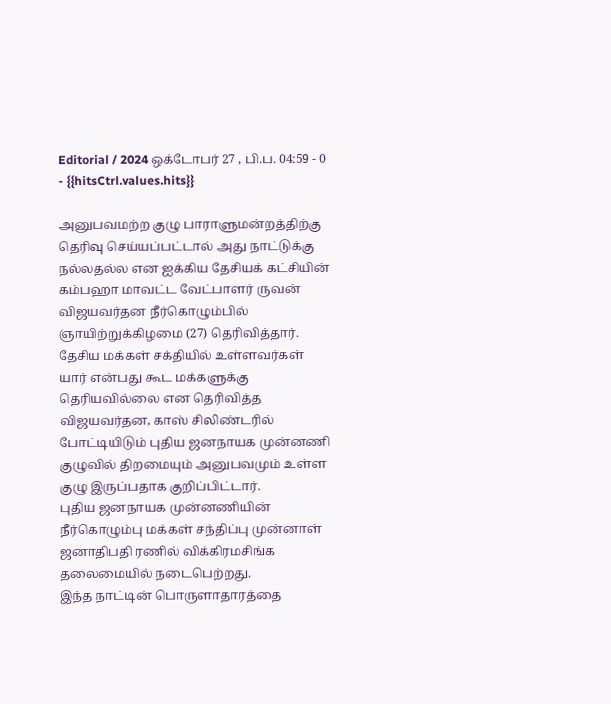Editorial / 2024 ஒக்டோபர் 27 , பி.ப. 04:59 - 0 - {{hitsCtrl.values.hits}}

அனுபவமற்ற குழு பாராளுமன்றத்திற்கு தெரிவு செய்யப்பட்டால் அது நாட்டுக்கு நல்லதல்ல என ஐக்கிய தேசியக் கட்சியின் கம்பஹா மாவட்ட வேட்பாளர் ருவன் விஜயவர்தன நீர்கொழும்பில் ஞாயிற்றுக்கிழமை (27) தெரிவித்தார்.
தேசிய மக்கள் சக்தியில் உள்ளவர்கள் யார் என்பது கூட மக்களுக்கு தெரியவில்லை என தெரிவித்த விஜயவர்தன, காஸ் சிலிண்டரில் போட்டியிடும் புதிய ஜனநாயக முன்னணி குழுவில் திறமையும் அனுபவமும் உள்ள குழு இருப்பதாக குறிப்பிட்டார்.
புதிய ஜனநாயக முன்னணியின் நீர்கொழும்பு மக்கள் சந்திப்பு முன்னாள் ஜனாதிபதி ரணில் விக்கிரமசிங்க தலைமையில் நடைபெற்றது.
இந்த நாட்டின் பொருளாதாரத்தை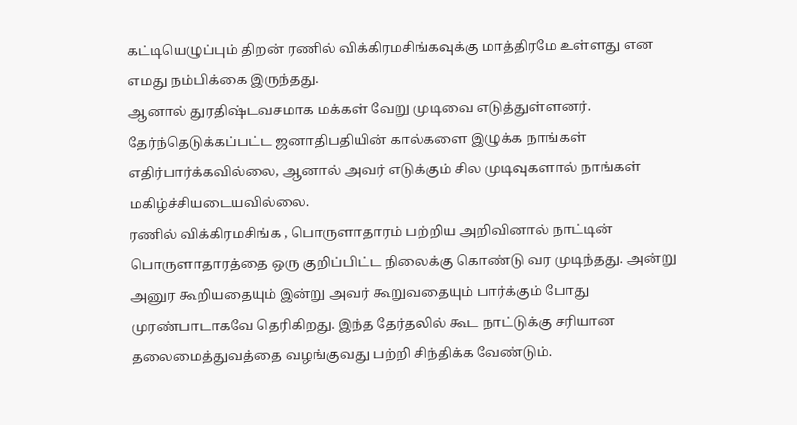கட்டியெழுப்பும் திறன் ரணில் விக்கிரமசிங்கவுக்கு மாத்திரமே உள்ளது என எமது நம்பிக்கை இருந்தது.
ஆனால் துரதிஷ்டவசமாக மக்கள் வேறு முடிவை எடுத்துள்ளனர். தேர்ந்தெடுக்கப்பட்ட ஜனாதிபதியின் கால்களை இழுக்க நாங்கள் எதிர்பார்க்கவில்லை, ஆனால் அவர் எடுக்கும் சில முடிவுகளால் நாங்கள் மகிழ்ச்சியடையவில்லை.
ரணில் விக்கிரமசிங்க , பொருளாதாரம் பற்றிய அறிவினால் நாட்டின் பொருளாதாரத்தை ஒரு குறிப்பிட்ட நிலைக்கு கொண்டு வர முடிந்தது. அன்று அனுர கூறியதையும் இன்று அவர் கூறுவதையும் பார்க்கும் போது முரண்பாடாகவே தெரிகிறது. இந்த தேர்தலில் கூட நாட்டுக்கு சரியான தலைமைத்துவத்தை வழங்குவது பற்றி சிந்திக்க வேண்டும்.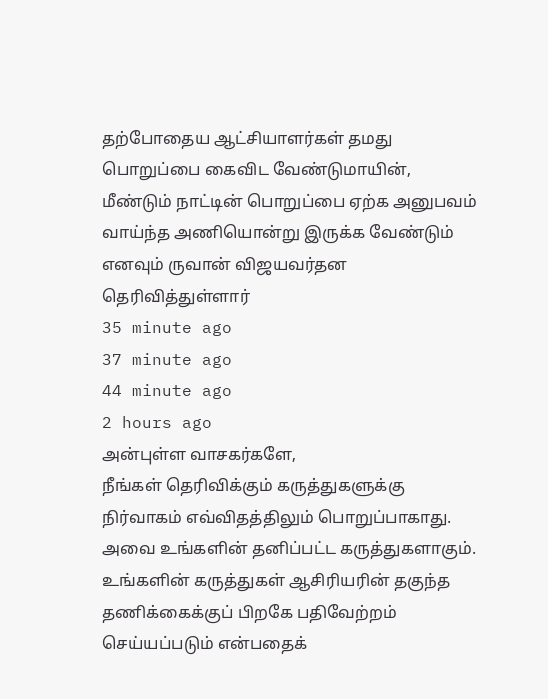தற்போதைய ஆட்சியாளர்கள் தமது பொறுப்பை கைவிட வேண்டுமாயின், மீண்டும் நாட்டின் பொறுப்பை ஏற்க அனுபவம் வாய்ந்த அணியொன்று இருக்க வேண்டும் எனவும் ருவான் விஜயவர்தன தெரிவித்துள்ளார்
35 minute ago
37 minute ago
44 minute ago
2 hours ago
அன்புள்ள வாசகர்களே,
நீங்கள் தெரிவிக்கும் கருத்துகளுக்கு நிர்வாகம் எவ்விதத்திலும் பொறுப்பாகாது. அவை உங்களின் தனிப்பட்ட கருத்துகளாகும். உங்களின் கருத்துகள் ஆசிரியரின் தகுந்த தணிக்கைக்குப் பிறகே பதிவேற்றம் செய்யப்படும் என்பதைக்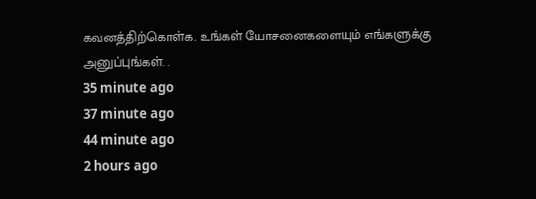கவனத்திற்கொள்க. உங்கள் யோசனைகளையும் எங்களுக்கு அனுப்புங்கள். .
35 minute ago
37 minute ago
44 minute ago
2 hours ago